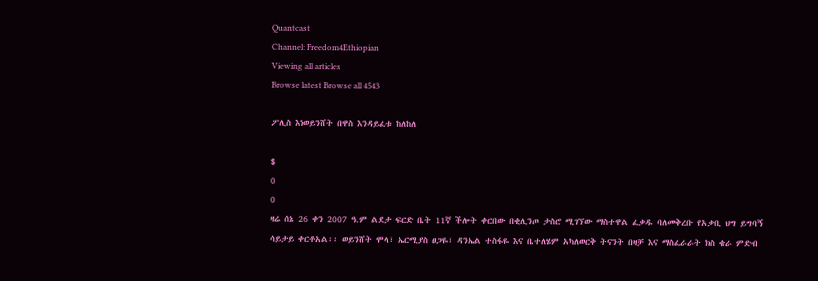Quantcast
Channel: Freedom4Ethiopian
Viewing all articles
Browse latest Browse all 4543

ፖሊስ እነወይንሸት በዋስ እንዳይፈቱ ከለከለ

$
0
0
ዛሬ ሰኔ 26 ቀን 2007 ዓ.ም ልደታ ፍርድ ቤት 11ኛ ችሎት ቀርበው በቂሊንጦ ታስሮ ሚገኘው ማስተዋል ፈቃዱ ባለመቅረቡ የአቃቢ ህግ ይግባኝ ሳይታይ ቀርቶአል፡፡ ወይንሸት ሞላ፣ ኤርሚያስ ፀጋዬ፣ ዳንኤል ተስፋዬ እና ቤተለሄም አካለወርቅ ትናንት በዛቻ እና ማስፈራራት ክስ ቄራ ምድብ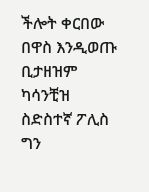ችሎት ቀርበው በዋስ እንዲወጡ ቢታዘዝም ካሳንቺዝ ስድስተኛ ፖሊስ ግን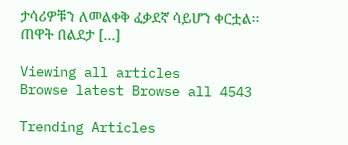ታሳሪዎቹን ለመልቀቅ ፈቃደኛ ሳይሆን ቀርቷል፡፡ ጠዋት በልደታ […]

Viewing all articles
Browse latest Browse all 4543

Trending Articles